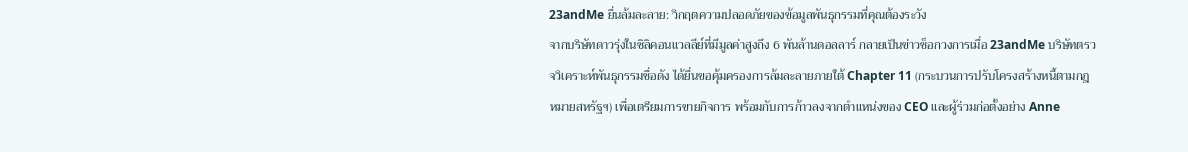23andMe ยื่นล้มละลาย: วิกฤตความปลอดภัยของข้อมูลพันธุกรรมที่คุณต้องระวัง
จากบริษัทดาวรุ่งในซิลิคอนแวลลีย์ที่มีมูลค่าสูงถึง 6 พันล้านดอลลาร์ กลายเป็นข่าวช็อกวงการเมื่อ 23andMe บริษัทตรวจวิเคราะห์พันธุกรรมชื่อดัง ได้ยื่นขอคุ้มครองการล้มละลายภายใต้ Chapter 11 (กระบวนการปรับโครงสร้างหนี้ตามกฎหมายสหรัฐฯ) เพื่อเตรียมการขายกิจการ พร้อมกับการก้าวลงจากตำแหน่งของ CEO และผู้ร่วมก่อตั้งอย่าง Anne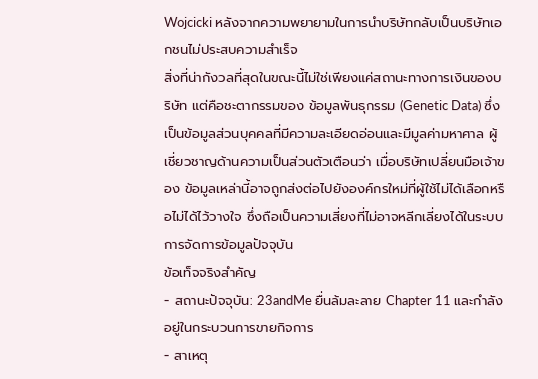Wojcicki หลังจากความพยายามในการนำบริษัทกลับเป็นบริษัทเอกชนไม่ประสบความสำเร็จ
สิ่งที่น่ากังวลที่สุดในขณะนี้ไม่ใช่เพียงแค่สถานะทางการเงินของบริษัท แต่คือชะตากรรมของ ข้อมูลพันธุกรรม (Genetic Data) ซึ่งเป็นข้อมูลส่วนบุคคลที่มีความละเอียดอ่อนและมีมูลค่ามหาศาล ผู้เชี่ยวชาญด้านความเป็นส่วนตัวเตือนว่า เมื่อบริษัทเปลี่ยนมือเจ้าของ ข้อมูลเหล่านี้อาจถูกส่งต่อไปยังองค์กรใหม่ที่ผู้ใช้ไม่ได้เลือกหรือไม่ได้ไว้วางใจ ซึ่งถือเป็นความเสี่ยงที่ไม่อาจหลีกเลี่ยงได้ในระบบการจัดการข้อมูลปัจจุบัน
ข้อเท็จจริงสำคัญ
- สถานะปัจจุบัน: 23andMe ยื่นล้มละลาย Chapter 11 และกำลังอยู่ในกระบวนการขายกิจการ
- สาเหตุ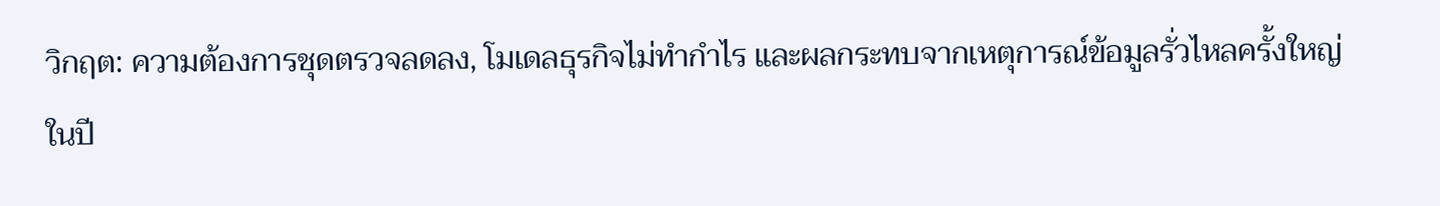วิกฤต: ความต้องการชุดตรวจลดลง, โมเดลธุรกิจไม่ทำกำไร และผลกระทบจากเหตุการณ์ข้อมูลรั่วไหลครั้งใหญ่ในปี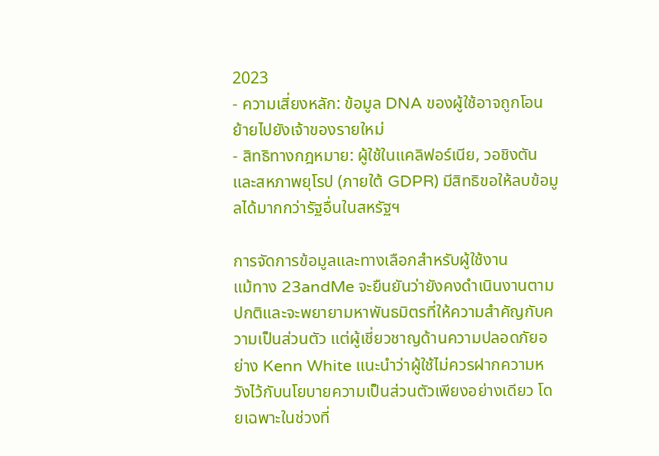2023
- ความเสี่ยงหลัก: ข้อมูล DNA ของผู้ใช้อาจถูกโอนย้ายไปยังเจ้าของรายใหม่
- สิทธิทางกฎหมาย: ผู้ใช้ในแคลิฟอร์เนีย, วอชิงตัน และสหภาพยุโรป (ภายใต้ GDPR) มีสิทธิขอให้ลบข้อมูลได้มากกว่ารัฐอื่นในสหรัฐฯ

การจัดการข้อมูลและทางเลือกสำหรับผู้ใช้งาน
แม้ทาง 23andMe จะยืนยันว่ายังคงดำเนินงานตามปกติและจะพยายามหาพันธมิตรที่ให้ความสำคัญกับความเป็นส่วนตัว แต่ผู้เชี่ยวชาญด้านความปลอดภัยอย่าง Kenn White แนะนำว่าผู้ใช้ไม่ควรฝากความหวังไว้กับนโยบายความเป็นส่วนตัวเพียงอย่างเดียว โดยเฉพาะในช่วงที่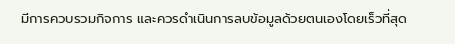มีการควบรวมกิจการ และควรดำเนินการลบข้อมูลด้วยตนเองโดยเร็วที่สุด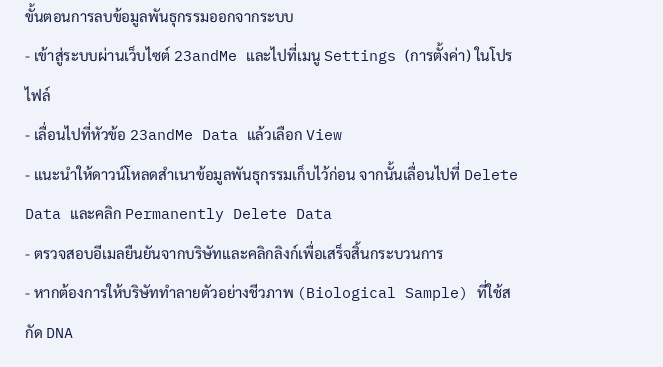ขั้นตอนการลบข้อมูลพันธุกรรมออกจากระบบ
- เข้าสู่ระบบผ่านเว็บไซต์ 23andMe และไปที่เมนู Settings (การตั้งค่า) ในโปรไฟล์
- เลื่อนไปที่หัวข้อ 23andMe Data แล้วเลือก View
- แนะนำให้ดาวน์โหลดสำเนาข้อมูลพันธุกรรมเก็บไว้ก่อน จากนั้นเลื่อนไปที่ Delete Data และคลิก Permanently Delete Data
- ตรวจสอบอีเมลยืนยันจากบริษัทและคลิกลิงก์เพื่อเสร็จสิ้นกระบวนการ
- หากต้องการให้บริษัททำลายตัวอย่างชีวภาพ (Biological Sample) ที่ใช้สกัด DNA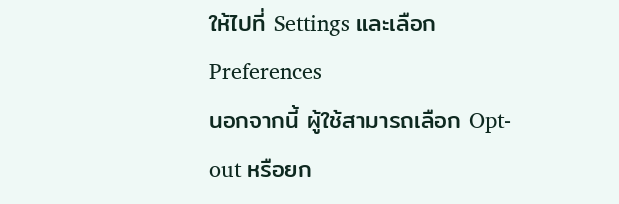ให้ไปที่ Settings และเลือก Preferences
นอกจากนี้ ผู้ใช้สามารถเลือก Opt-out หรือยก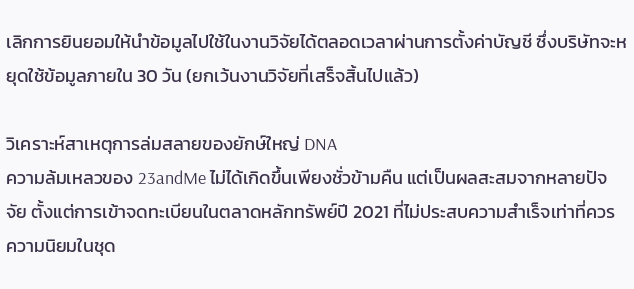เลิกการยินยอมให้นำข้อมูลไปใช้ในงานวิจัยได้ตลอดเวลาผ่านการตั้งค่าบัญชี ซึ่งบริษัทจะหยุดใช้ข้อมูลภายใน 30 วัน (ยกเว้นงานวิจัยที่เสร็จสิ้นไปแล้ว)

วิเคราะห์สาเหตุการล่มสลายของยักษ์ใหญ่ DNA
ความล้มเหลวของ 23andMe ไม่ได้เกิดขึ้นเพียงชั่วข้ามคืน แต่เป็นผลสะสมจากหลายปัจจัย ตั้งแต่การเข้าจดทะเบียนในตลาดหลักทรัพย์ปี 2021 ที่ไม่ประสบความสำเร็จเท่าที่ควร ความนิยมในชุด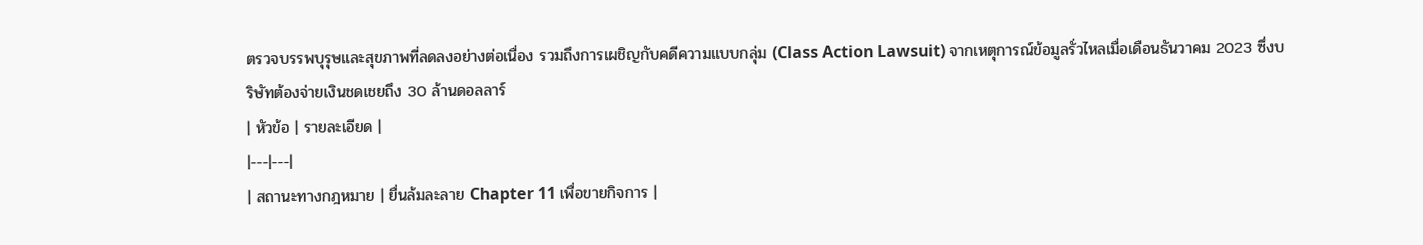ตรวจบรรพบุรุษและสุขภาพที่ลดลงอย่างต่อเนื่อง รวมถึงการเผชิญกับคดีความแบบกลุ่ม (Class Action Lawsuit) จากเหตุการณ์ข้อมูลรั่วไหลเมื่อเดือนธันวาคม 2023 ซึ่งบริษัทต้องจ่ายเงินชดเชยถึง 30 ล้านดอลลาร์
| หัวข้อ | รายละเอียด |
|---|---|
| สถานะทางกฎหมาย | ยื่นล้มละลาย Chapter 11 เพื่อขายกิจการ |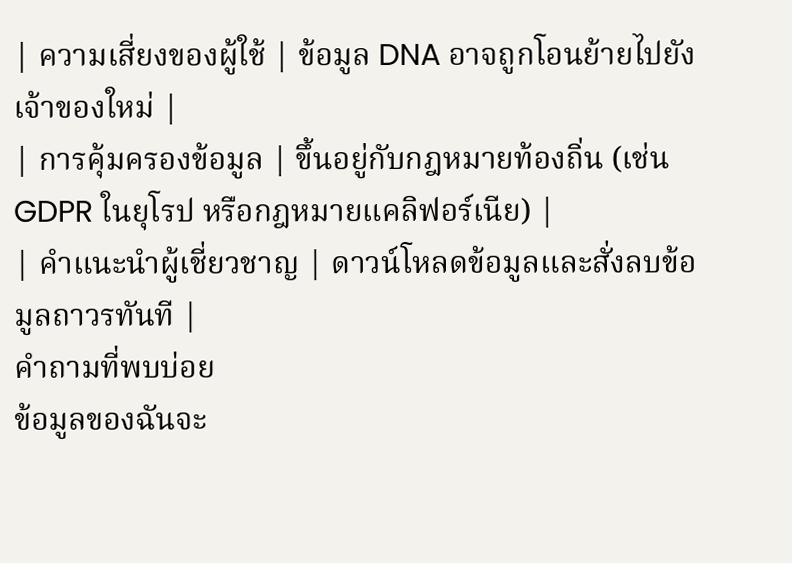| ความเสี่ยงของผู้ใช้ | ข้อมูล DNA อาจถูกโอนย้ายไปยังเจ้าของใหม่ |
| การคุ้มครองข้อมูล | ขึ้นอยู่กับกฎหมายท้องถิ่น (เช่น GDPR ในยุโรป หรือกฎหมายแคลิฟอร์เนีย) |
| คำแนะนำผู้เชี่ยวชาญ | ดาวน์โหลดข้อมูลและสั่งลบข้อมูลถาวรทันที |
คำถามที่พบบ่อย
ข้อมูลของฉันจะ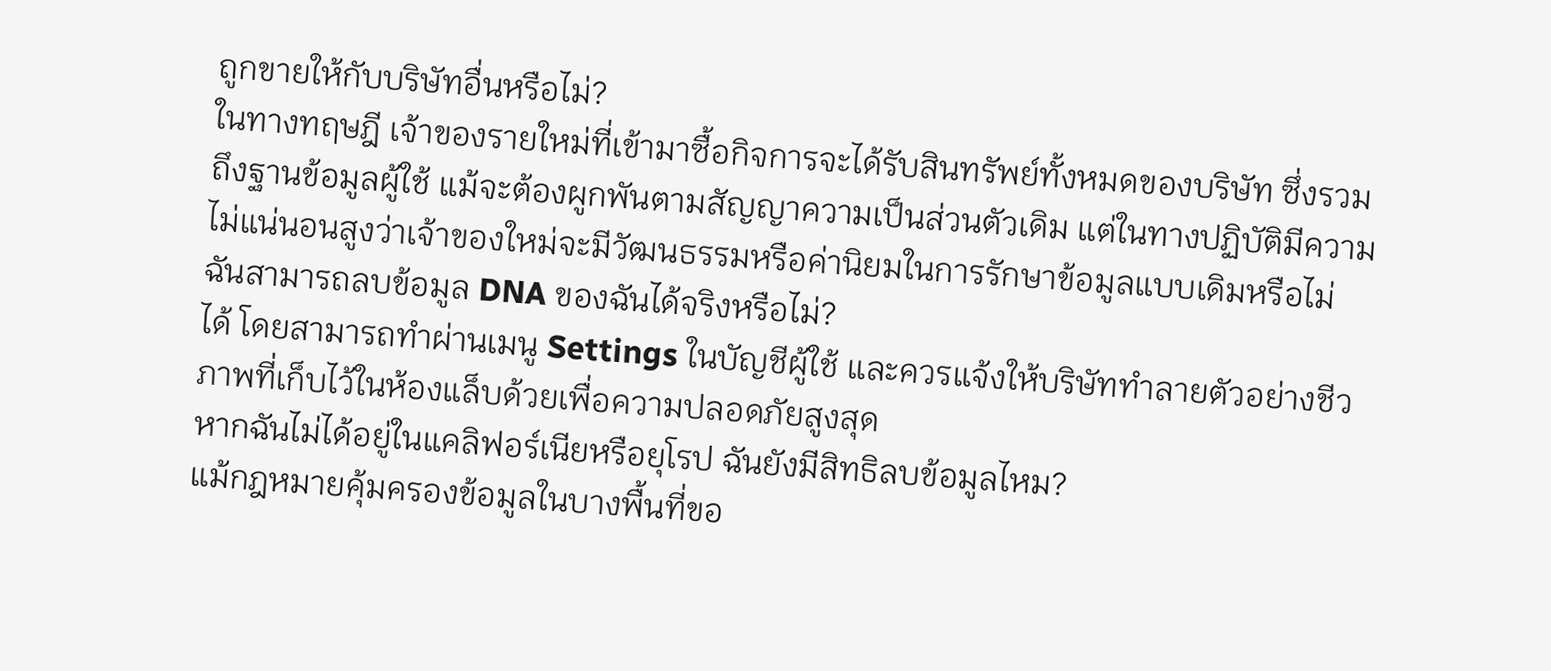ถูกขายให้กับบริษัทอื่นหรือไม่?
ในทางทฤษฎี เจ้าของรายใหม่ที่เข้ามาซื้อกิจการจะได้รับสินทรัพย์ทั้งหมดของบริษัท ซึ่งรวมถึงฐานข้อมูลผู้ใช้ แม้จะต้องผูกพันตามสัญญาความเป็นส่วนตัวเดิม แต่ในทางปฏิบัติมีความไม่แน่นอนสูงว่าเจ้าของใหม่จะมีวัฒนธรรมหรือค่านิยมในการรักษาข้อมูลแบบเดิมหรือไม่
ฉันสามารถลบข้อมูล DNA ของฉันได้จริงหรือไม่?
ได้ โดยสามารถทำผ่านเมนู Settings ในบัญชีผู้ใช้ และควรแจ้งให้บริษัททำลายตัวอย่างชีวภาพที่เก็บไว้ในห้องแล็บด้วยเพื่อความปลอดภัยสูงสุด
หากฉันไม่ได้อยู่ในแคลิฟอร์เนียหรือยุโรป ฉันยังมีสิทธิลบข้อมูลไหม?
แม้กฎหมายคุ้มครองข้อมูลในบางพื้นที่ขอ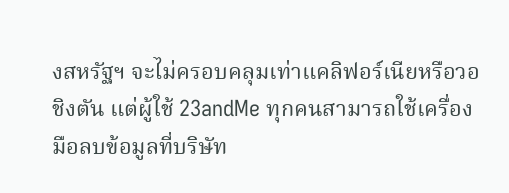งสหรัฐฯ จะไม่ครอบคลุมเท่าแคลิฟอร์เนียหรือวอชิงตัน แต่ผู้ใช้ 23andMe ทุกคนสามารถใช้เครื่องมือลบข้อมูลที่บริษัท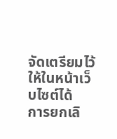จัดเตรียมไว้ให้ในหน้าเว็บไซต์ได้
การยกเลิ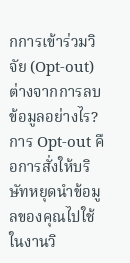กการเข้าร่วมวิจัย (Opt-out) ต่างจากการลบข้อมูลอย่างไร?
การ Opt-out คือการสั่งให้บริษัทหยุดนำข้อมูลของคุณไปใช้ในงานวิ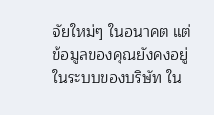จัยใหม่ๆ ในอนาคต แต่ข้อมูลของคุณยังคงอยู่ในระบบของบริษัท ใน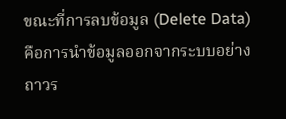ขณะที่การลบข้อมูล (Delete Data) คือการนำข้อมูลออกจากระบบอย่างถาวร